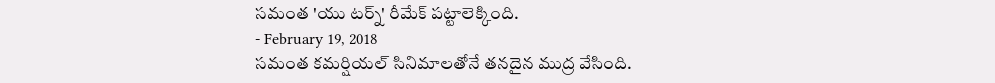సమంత 'యు టర్న్' రీమేక్ పట్టాలెక్కింది.
- February 19, 2018
సమంత కమర్షియల్ సినిమాలతోనే తనదైన ముద్ర వేసింది.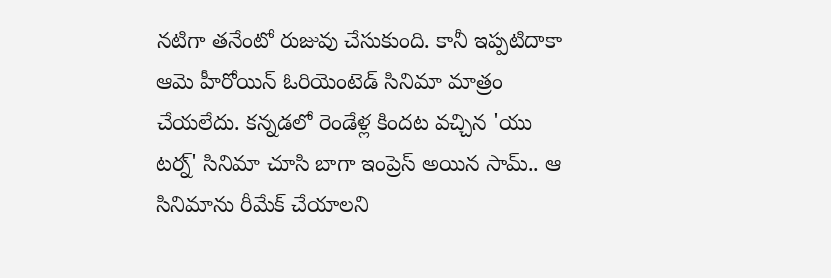నటిగా తనేంటో రుజువు చేసుకుంది. కానీ ఇప్పటిదాకా ఆమె హీరోయిన్ ఓరియెంటెడ్ సినిమా మాత్రం చేయలేదు. కన్నడలో రెండేళ్ల కిందట వచ్చిన 'యు టర్న్' సినిమా చూసి బాగా ఇంప్రెస్ అయిన సామ్.. ఆ సినిమాను రీమేక్ చేయాలని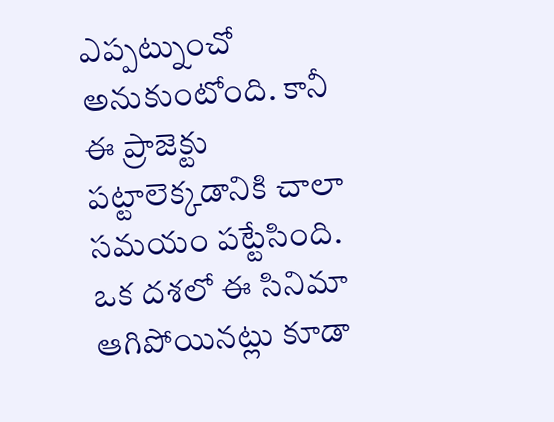ఎప్పట్నుంచో అనుకుంటోంది. కానీ ఈ ప్రాజెక్టు పట్టాలెక్కడానికి చాలా సమయం పట్టేసింది. ఒక దశలో ఈ సినిమా ఆగిపోయినట్లు కూడా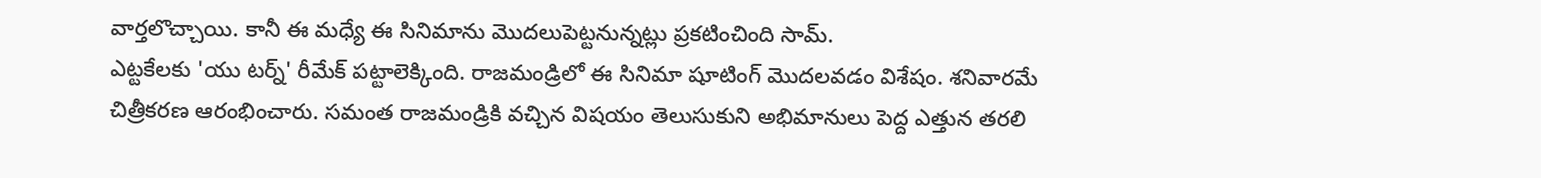వార్తలొచ్చాయి. కానీ ఈ మధ్యే ఈ సినిమాను మొదలుపెట్టనున్నట్లు ప్రకటించింది సామ్.
ఎట్టకేలకు 'యు టర్న్' రీమేక్ పట్టాలెక్కింది. రాజమండ్రిలో ఈ సినిమా షూటింగ్ మొదలవడం విశేషం. శనివారమే చిత్రీకరణ ఆరంభించారు. సమంత రాజమండ్రికి వచ్చిన విషయం తెలుసుకుని అభిమానులు పెద్ద ఎత్తున తరలి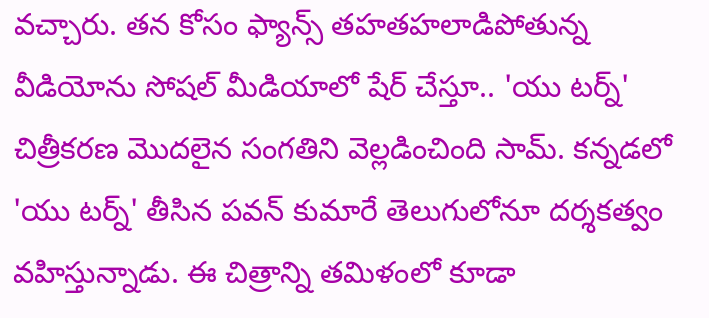వచ్చారు. తన కోసం ఫ్యాన్స్ తహతహలాడిపోతున్న వీడియోను సోషల్ మీడియాలో షేర్ చేస్తూ.. 'యు టర్న్' చిత్రీకరణ మొదలైన సంగతిని వెల్లడించింది సామ్. కన్నడలో 'యు టర్న్' తీసిన పవన్ కుమారే తెలుగులోనూ దర్శకత్వం వహిస్తున్నాడు. ఈ చిత్రాన్ని తమిళంలో కూడా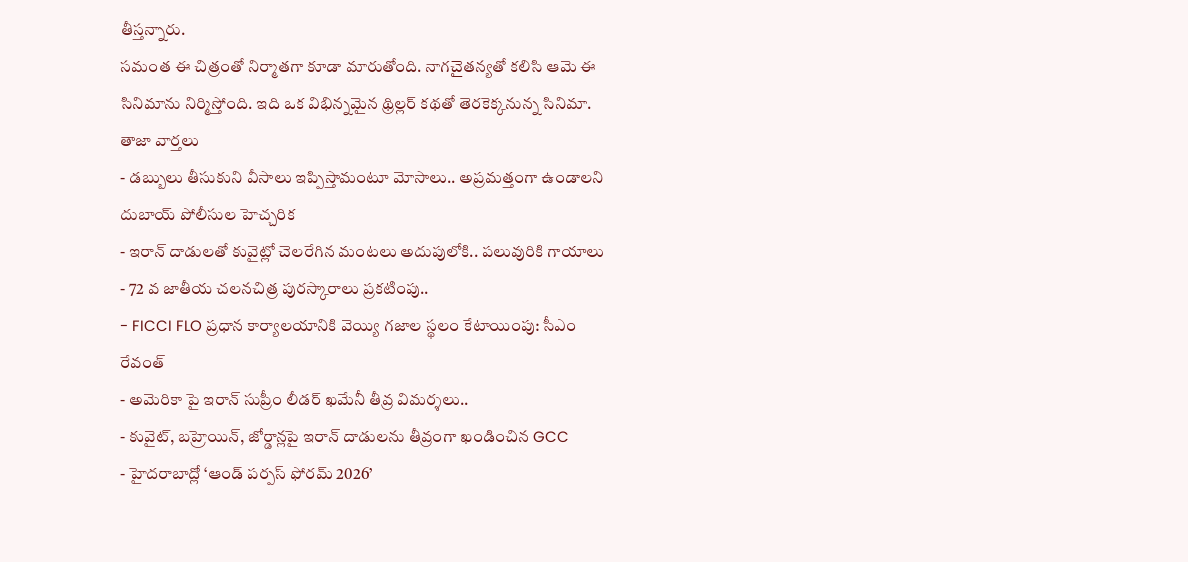తీస్తన్నారు.
సమంత ఈ చిత్రంతో నిర్మాతగా కూడా మారుతోంది. నాగచైతన్యతో కలిసి ఆమె ఈ సినిమాను నిర్మిస్తోంది. ఇది ఒక విభిన్నమైన థ్రిల్లర్ కథతో తెరకెక్కనున్న సినిమా.
తాజా వార్తలు
- డబ్బులు తీసుకుని వీసాలు ఇప్పిస్తామంటూ మోసాలు.. అప్రమత్తంగా ఉండాలని దుబాయ్ పోలీసుల హెచ్చరిక
- ఇరాన్ దాడులతో కువైట్లో చెలరేగిన మంటలు అదుపులోకి.. పలువురికి గాయాలు
- 72 వ జాతీయ చలనచిత్ర పురస్కారాలు ప్రకటింపు..
- FICCI FLO ప్రధాన కార్యాలయానికి వెయ్యి గజాల స్థలం కేటాయింపు: సీఎం రేవంత్
- అమెరికా పై ఇరాన్ సుప్రీం లీడర్ ఖమేనీ తీవ్ర విమర్శలు..
- కువైట్, బహ్రెయిన్, జోర్డాన్లపై ఇరాన్ దాడులను తీవ్రంగా ఖండించిన GCC
- హైదరాబాద్లో ‘ఆండ్ పర్పస్ ఫోరమ్ 2026’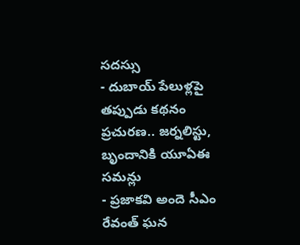సదస్సు
- దుబాయ్ పేలుళ్లపై తప్పుడు కథనం ప్రచురణ.. జర్నలిస్టు, బృందానికి యూఏఈ సమన్లు
- ప్రజాకవి అందె సీఎం రేవంత్ ఘన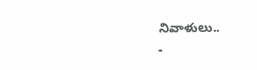నివాళులు..
-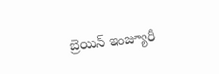బ్రెయిన్ ఇంజ్యూరీ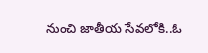నుంచి జాతీయ సేవలోకి..ఓ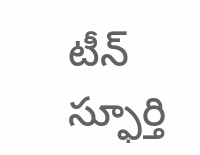టీన్ స్ఫూర్తి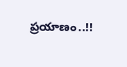ప్రయాణం..!!